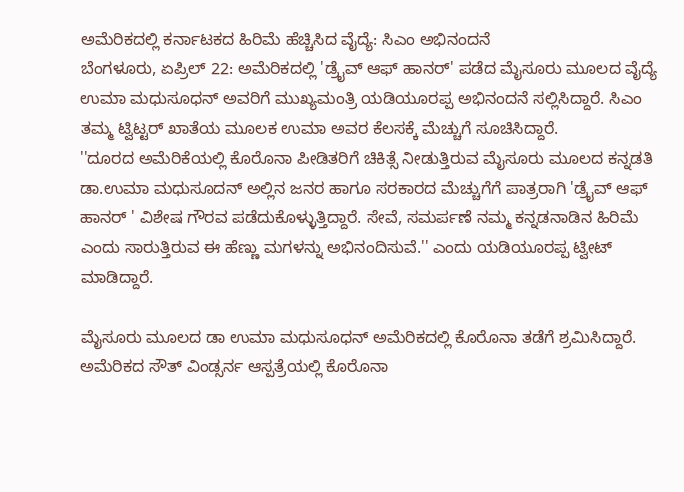ಅಮೆರಿಕದಲ್ಲಿ ಕರ್ನಾಟಕದ ಹಿರಿಮೆ ಹೆಚ್ಚಿಸಿದ ವೈದ್ಯೆ: ಸಿಎಂ ಅಭಿನಂದನೆ
ಬೆಂಗಳೂರು, ಏಪ್ರಿಲ್ 22: ಅಮೆರಿಕದಲ್ಲಿ 'ಡ್ರೈವ್ ಆಫ್ ಹಾನರ್' ಪಡೆದ ಮೈಸೂರು ಮೂಲದ ವೈದ್ಯೆ ಉಮಾ ಮಧುಸೂಧನ್ ಅವರಿಗೆ ಮುಖ್ಯಮಂತ್ರಿ ಯಡಿಯೂರಪ್ಪ ಅಭಿನಂದನೆ ಸಲ್ಲಿಸಿದ್ದಾರೆ. ಸಿಎಂ ತಮ್ಮ ಟ್ವಿಟ್ಟರ್ ಖಾತೆಯ ಮೂಲಕ ಉಮಾ ಅವರ ಕೆಲಸಕ್ಕೆ ಮೆಚ್ಚುಗೆ ಸೂಚಿಸಿದ್ದಾರೆ.
''ದೂರದ ಅಮೆರಿಕೆಯಲ್ಲಿ ಕೊರೊನಾ ಪೀಡಿತರಿಗೆ ಚಿಕಿತ್ಸೆ ನೀಡುತ್ತಿರುವ ಮೈಸೂರು ಮೂಲದ ಕನ್ನಡತಿ ಡಾ.ಉಮಾ ಮಧುಸೂದನ್ ಅಲ್ಲಿನ ಜನರ ಹಾಗೂ ಸರಕಾರದ ಮೆಚ್ಚುಗೆಗೆ ಪಾತ್ರರಾಗಿ 'ಡ್ರೈವ್ ಆಫ್ ಹಾನರ್ ' ವಿಶೇಷ ಗೌರವ ಪಡೆದುಕೊಳ್ಳುತ್ತಿದ್ದಾರೆ. ಸೇವೆ, ಸಮರ್ಪಣೆ ನಮ್ಮ ಕನ್ನಡನಾಡಿನ ಹಿರಿಮೆ ಎಂದು ಸಾರುತ್ತಿರುವ ಈ ಹೆಣ್ಣು ಮಗಳನ್ನು ಅಭಿನಂದಿಸುವೆ.'' ಎಂದು ಯಡಿಯೂರಪ್ಪ ಟ್ವೀಟ್ ಮಾಡಿದ್ದಾರೆ.

ಮೈಸೂರು ಮೂಲದ ಡಾ ಉಮಾ ಮಧುಸೂಧನ್ ಅಮೆರಿಕದಲ್ಲಿ ಕೊರೊನಾ ತಡೆಗೆ ಶ್ರಮಿಸಿದ್ದಾರೆ. ಅಮೆರಿಕದ ಸೌತ್ ವಿಂಡ್ಸರ್ನ ಆಸ್ಪತ್ರೆಯಲ್ಲಿ ಕೊರೊನಾ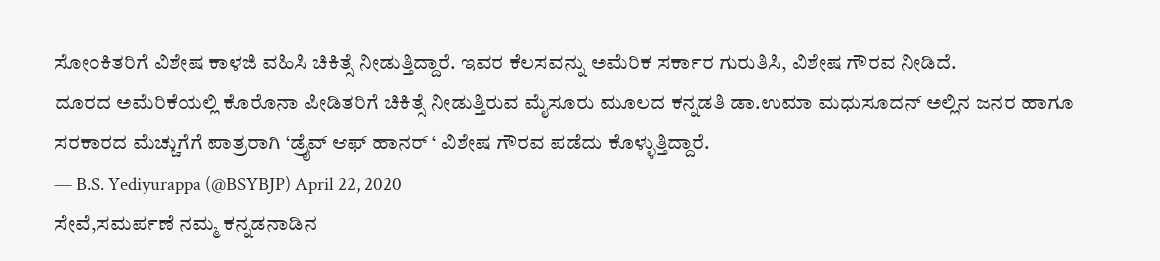ಸೋಂಕಿತರಿಗೆ ವಿಶೇಷ ಕಾಳಜಿ ವಹಿಸಿ ಚಿಕಿತ್ಸೆ ನೀಡುತ್ತಿದ್ದಾರೆ. ಇವರ ಕೆಲಸವನ್ನು ಅಮೆರಿಕ ಸರ್ಕಾರ ಗುರುತಿಸಿ, ವಿಶೇಷ ಗೌರವ ನೀಡಿದೆ.
ದೂರದ ಅಮೆರಿಕೆಯಲ್ಲಿ ಕೊರೊನಾ ಪೀಡಿತರಿಗೆ ಚಿಕಿತ್ಸೆ ನೀಡುತ್ತಿರುವ ಮೈಸೂರು ಮೂಲದ ಕನ್ನಡತಿ ಡಾ.ಉಮಾ ಮಧುಸೂದನ್ ಅಲ್ಲಿನ ಜನರ ಹಾಗೂ ಸರಕಾರದ ಮೆಚ್ಚುಗೆಗೆ ಪಾತ್ರರಾಗಿ ‘ಡ್ರೈವ್ ಆಫ್ ಹಾನರ್ ‘ ವಿಶೇಷ ಗೌರವ ಪಡೆದು ಕೊಳ್ಳುತ್ತಿದ್ದಾರೆ.
— B.S. Yediyurappa (@BSYBJP) April 22, 2020
ಸೇವೆ,ಸಮರ್ಪಣೆ ನಮ್ಮ ಕನ್ನಡನಾಡಿನ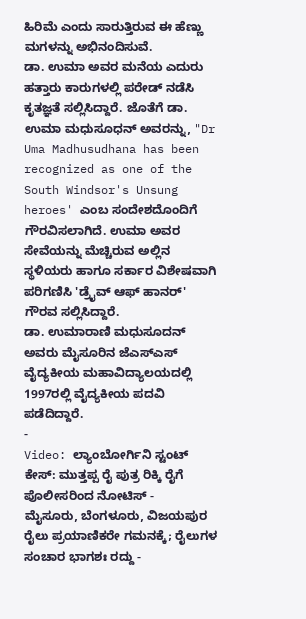ಹಿರಿಮೆ ಎಂದು ಸಾರುತ್ತಿರುವ ಈ ಹೆಣ್ಣು ಮಗಳನ್ನು ಅಭಿನಂದಿಸುವೆ.
ಡಾ. ಉಮಾ ಅವರ ಮನೆಯ ಎದುರು ಹತ್ತಾರು ಕಾರುಗಳಲ್ಲಿ ಪರೇಡ್ ನಡೆಸಿ ಕೃತಜ್ಞತೆ ಸಲ್ಲಿಸಿದ್ದಾರೆ. ಜೊತೆಗೆ ಡಾ. ಉಮಾ ಮಧುಸೂಧನ್ ಅವರನ್ನು, "Dr Uma Madhusudhana has been recognized as one of the South Windsor's Unsung heroes' ಎಂಬ ಸಂದೇಶದೊಂದಿಗೆ ಗೌರವಿಸಲಾಗಿದೆ. ಉಮಾ ಅವರ ಸೇವೆಯನ್ನು ಮೆಚ್ಚಿರುವ ಅಲ್ಲಿನ ಸ್ಥಳಿಯರು ಹಾಗೂ ಸರ್ಕಾರ ವಿಶೇಷವಾಗಿ ಪರಿಗಣಿಸಿ 'ಡ್ರೈವ್ ಆಫ್ ಹಾನರ್' ಗೌರವ ಸಲ್ಲಿಸಿದ್ದಾರೆ.
ಡಾ. ಉಮಾರಾಣಿ ಮಧುಸೂದನ್ ಅವರು ಮೈಸೂರಿನ ಜೆಎಸ್ಎಸ್ ವೈದ್ಯಕೀಯ ಮಹಾವಿದ್ಯಾಲಯದಲ್ಲಿ 1997ರಲ್ಲಿ ವೈದ್ಯಕೀಯ ಪದವಿ ಪಡೆದಿದ್ದಾರೆ.
-
Video: ಲ್ಯಾಂಬೋರ್ಗಿನಿ ಸ್ಟಂಟ್ ಕೇಸ್: ಮುತ್ತಪ್ಪ ರೈ ಪುತ್ರ ರಿಕ್ಕಿ ರೈಗೆ ಪೊಲೀಸರಿಂದ ನೋಟಿಸ್ -
ಮೈಸೂರು, ಬೆಂಗಳೂರು, ವಿಜಯಪುರ ರೈಲು ಪ್ರಯಾಣಿಕರೇ ಗಮನಕ್ಕೆ; ರೈಲುಗಳ ಸಂಚಾರ ಭಾಗಶಃ ರದ್ದು -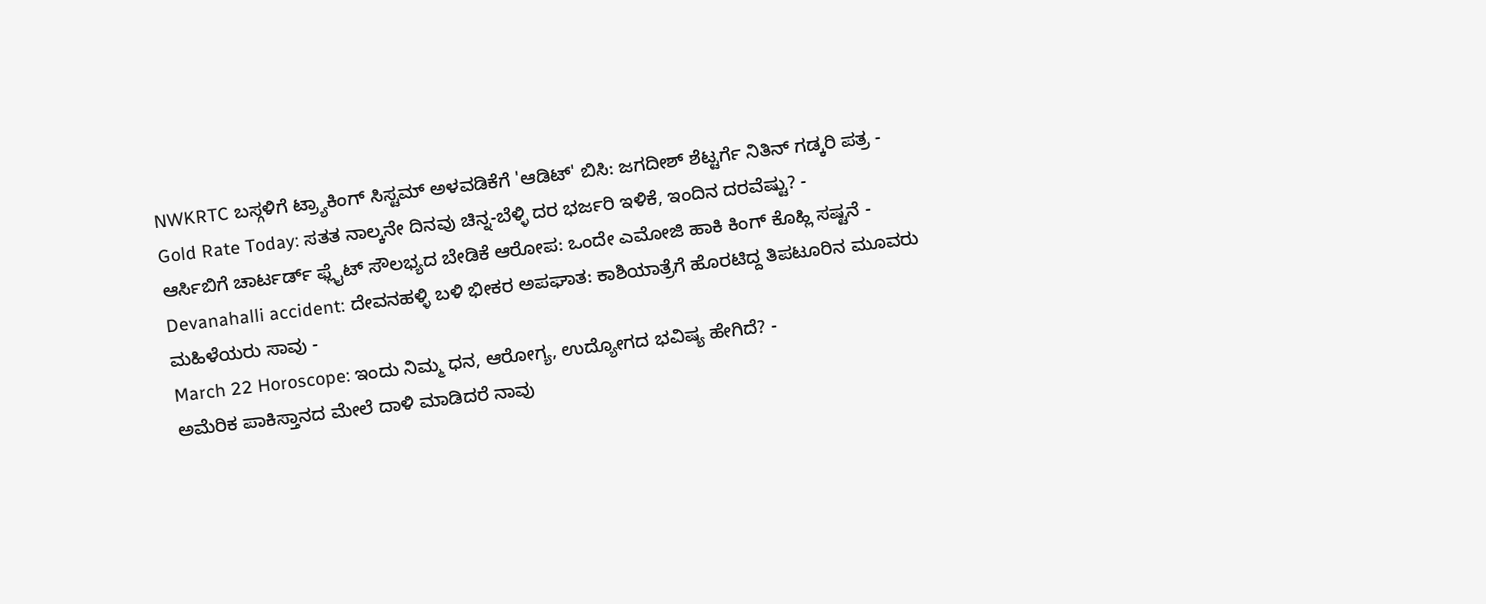NWKRTC ಬಸ್ಗಳಿಗೆ ಟ್ರ್ಯಾಕಿಂಗ್ ಸಿಸ್ಟಮ್ ಅಳವಡಿಕೆಗೆ 'ಆಡಿಟ್' ಬಿಸಿ: ಜಗದೀಶ್ ಶೆಟ್ಟರ್ಗೆ ನಿತಿನ್ ಗಡ್ಕರಿ ಪತ್ರ -
Gold Rate Today: ಸತತ ನಾಲ್ಕನೇ ದಿನವು ಚಿನ್ನ-ಬೆಳ್ಳಿ ದರ ಭರ್ಜರಿ ಇಳಿಕೆ, ಇಂದಿನ ದರವೆಷ್ಟು? -
ಆರ್ಸಿಬಿಗೆ ಚಾರ್ಟರ್ಡ್ ಫ್ಲೈಟ್ ಸೌಲಭ್ಯದ ಬೇಡಿಕೆ ಆರೋಪ: ಒಂದೇ ಎಮೋಜಿ ಹಾಕಿ ಕಿಂಗ್ ಕೊಹ್ಲಿ ಸಷ್ಟನೆ -
Devanahalli accident: ದೇವನಹಳ್ಳಿ ಬಳಿ ಭೀಕರ ಅಪಘಾತ: ಕಾಶಿಯಾತ್ರೆಗೆ ಹೊರಟಿದ್ದ ತಿಪಟೂರಿನ ಮೂವರು ಮಹಿಳೆಯರು ಸಾವು -
March 22 Horoscope: ಇಂದು ನಿಮ್ಮ ಧನ, ಆರೋಗ್ಯ, ಉದ್ಯೋಗದ ಭವಿಷ್ಯ ಹೇಗಿದೆ? -
ಅಮೆರಿಕ ಪಾಕಿಸ್ತಾನದ ಮೇಲೆ ದಾಳಿ ಮಾಡಿದರೆ ನಾವು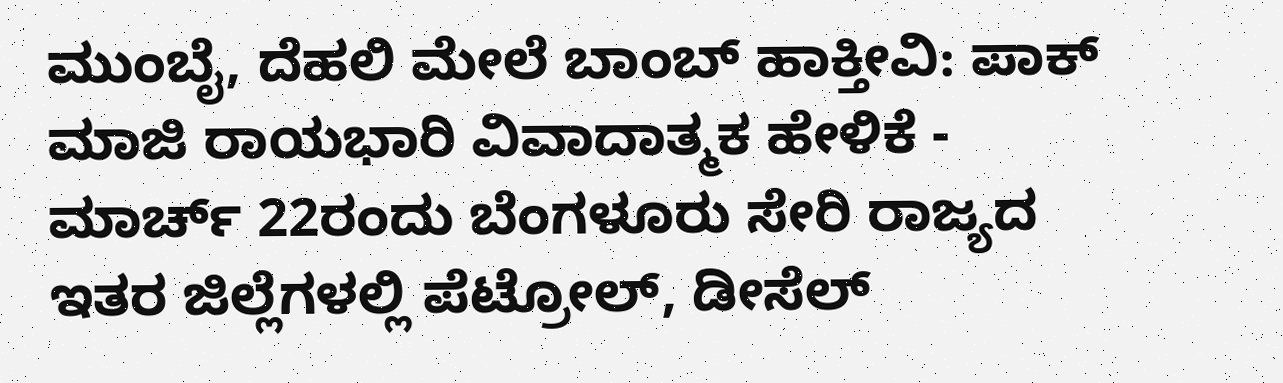ಮುಂಬೈ, ದೆಹಲಿ ಮೇಲೆ ಬಾಂಬ್ ಹಾಕ್ತೀವಿ: ಪಾಕ್ ಮಾಜಿ ರಾಯಭಾರಿ ವಿವಾದಾತ್ಮಕ ಹೇಳಿಕೆ -
ಮಾರ್ಚ್ 22ರಂದು ಬೆಂಗಳೂರು ಸೇರಿ ರಾಜ್ಯದ ಇತರ ಜಿಲ್ಲೆಗಳಲ್ಲಿ ಪೆಟ್ರೋಲ್, ಡೀಸೆಲ್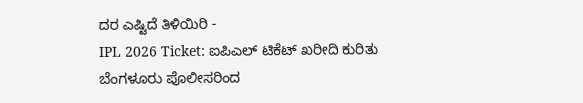ದರ ಎಷ್ಟಿದೆ ತಿಳಿಯಿರಿ -
IPL 2026 Ticket: ಐಪಿಎಲ್ ಟಿಕೆಟ್ ಖರೀದಿ ಕುರಿತು ಬೆಂಗಳೂರು ಪೊಲೀಸರಿಂದ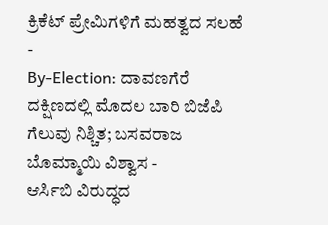ಕ್ರಿಕೆಟ್ ಪ್ರೇಮಿಗಳಿಗೆ ಮಹತ್ವದ ಸಲಹೆ -
By-Election: ದಾವಣಗೆರೆ ದಕ್ಷಿಣದಲ್ಲಿ ಮೊದಲ ಬಾರಿ ಬಿಜೆಪಿ ಗೆಲುವು ನಿಶ್ಚಿತ; ಬಸವರಾಜ ಬೊಮ್ಮಾಯಿ ವಿಶ್ವಾಸ -
ಆರ್ಸಿಬಿ ವಿರುದ್ಧದ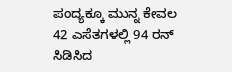ಪಂದ್ಯಕ್ಕೂ ಮುನ್ನ ಕೇವಲ 42 ಎಸೆತಗಳಲ್ಲಿ 94 ರನ್ ಸಿಡಿಸಿದ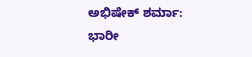ಅಭಿಷೇಕ್ ಶರ್ಮಾ: ಭಾರೀ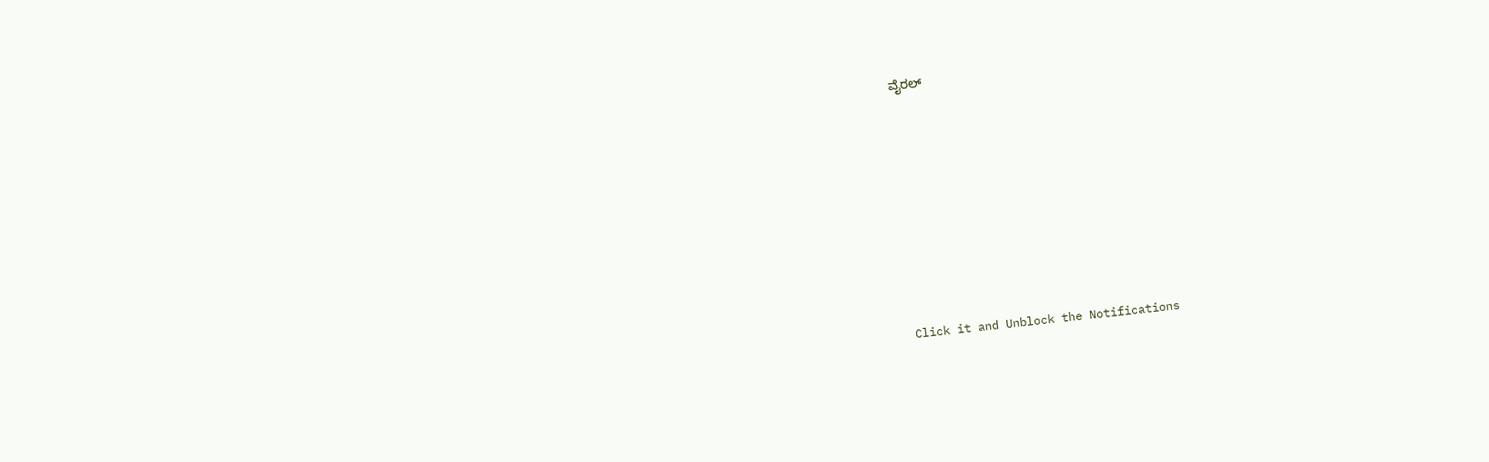ವೈರಲ್












Click it and Unblock the Notifications